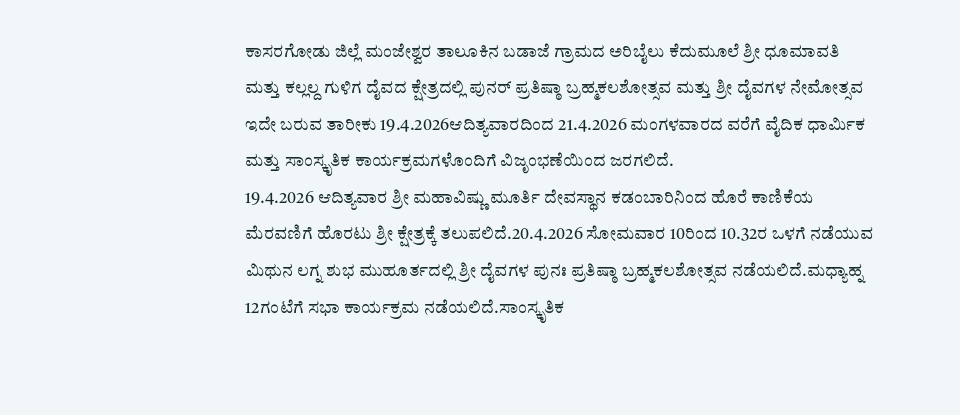ಕಾಸರಗೋಡು ಜಿಲ್ಲೆ ಮಂಜೇಶ್ವರ ತಾಲೂಕಿನ ಬಡಾಜೆ ಗ್ರಾಮದ ಅರಿಬೈಲು ಕೆದುಮೂಲೆ ಶ್ರೀ ಧೂಮಾವತಿ ಮತ್ತು ಕಲ್ಲಲ್ದ ಗುಳಿಗ ದೈವದ ಕ್ಷೇತ್ರದಲ್ಲಿ ಪುನರ್ ಪ್ರತಿಷ್ಠಾ ಬ್ರಹ್ಮಕಲಶೋತ್ಸವ ಮತ್ತು ಶ್ರೀ ದೈವಗಳ ನೇಮೋತ್ಸವ ಇದೇ ಬರುವ ತಾರೀಕು 19.4.2026ಆದಿತ್ಯವಾರದಿಂದ 21.4.2026 ಮಂಗಳವಾರದ ವರೆಗೆ ವೈದಿಕ ಧಾರ್ಮಿಕ ಮತ್ತು ಸಾಂಸ್ಕೃತಿಕ ಕಾರ್ಯಕ್ರಮಗಳೊಂದಿಗೆ ವಿಜೃಂಭಣೆಯಿಂದ ಜರಗಲಿದೆ.
19.4.2026 ಆದಿತ್ಯವಾರ ಶ್ರೀ ಮಹಾವಿಷ್ಣು ಮೂರ್ತಿ ದೇವಸ್ಥಾನ ಕಡಂಬಾರಿನಿಂದ ಹೊರೆ ಕಾಣಿಕೆಯ ಮೆರವಣಿಗೆ ಹೊರಟು ಶ್ರೀ ಕ್ಷೇತ್ರಕ್ಕೆ ತಲುಪಲಿದೆ.20.4.2026 ಸೋಮವಾರ 10ರಿಂದ 10.32ರ ಒಳಗೆ ನಡೆಯುವ ಮಿಥುನ ಲಗ್ನ ಶುಭ ಮುಹೂರ್ತದಲ್ಲಿ ಶ್ರೀ ದೈವಗಳ ಪುನಃ ಪ್ರತಿಷ್ಠಾ ಬ್ರಹ್ಮಕಲಶೋತ್ಸವ ನಡೆಯಲಿದೆ.ಮಧ್ಯಾಹ್ನ 12ಗಂಟೆಗೆ ಸಭಾ ಕಾರ್ಯಕ್ರಮ ನಡೆಯಲಿದೆ.ಸಾಂಸ್ಕೃತಿಕ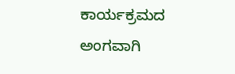ಕಾರ್ಯಕ್ರಮದ ಅಂಗವಾಗಿ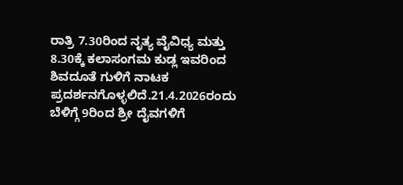ರಾತ್ರಿ 7.30ರಿಂದ ನೃತ್ಯ ವೈವಿಧ್ಯ ಮತ್ತು 8.30ಕ್ಕೆ ಕಲಾಸಂಗಮ ಕುಡ್ಲ ಇವರಿಂದ ಶಿವದೂತೆ ಗುಳಿಗೆ ನಾಟಕ ಪ್ರದರ್ಶನಗೊಳ್ಳಲಿದೆ.21.4.2026ರಂದು ಬೆಳಿಗ್ಗೆ 9ರಿಂದ ಶ್ರೀ ದೈವಗಳಿಗೆ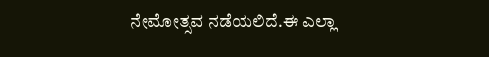ನೇಮೋತ್ಸವ ನಡೆಯಲಿದೆ.ಈ ಎಲ್ಲಾ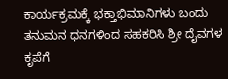ಕಾರ್ಯಕ್ರಮಕ್ಕೆ ಭಕ್ತಾಭಿಮಾನಿಗಳು ಬಂದು ತನುಮನ ಧನಗಳಿಂದ ಸಹಕರಿಸಿ ಶ್ರೀ ದೈವಗಳ ಕೃಪೆಗೆ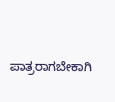ಪಾತ್ರರಾಗಬೇಕಾಗಿ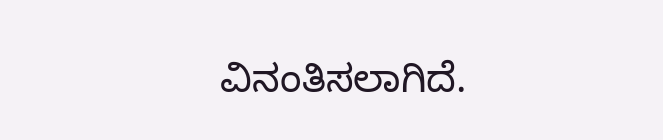ವಿನಂತಿಸಲಾಗಿದೆ.